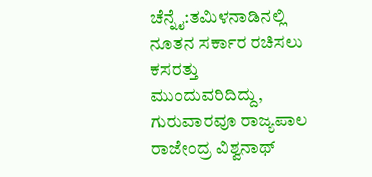ಚೆನ್ನೈ:ತಮಿಳನಾಡಿನಲ್ಲಿ ನೂತನ ಸರ್ಕಾರ ರಚಿಸಲು ಕಸರತ್ತು ಮುಂದುವರಿದಿದ್ದು, ಗುರುವಾರವೂ ರಾಜ್ಯಪಾಲ ರಾಜೇಂದ್ರ ವಿಶ್ವನಾಥ್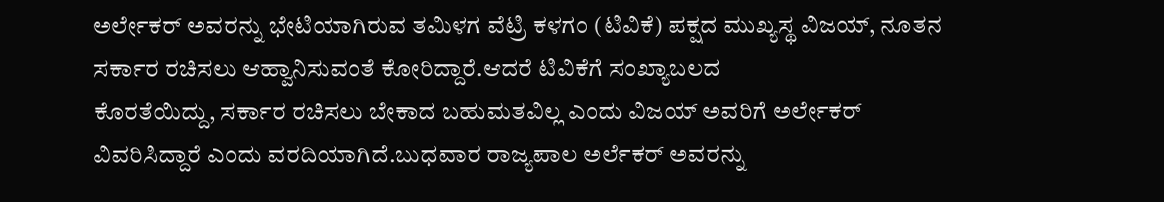ಅರ್ಲೇಕರ್ ಅವರನ್ನು ಭೇಟಿಯಾಗಿರುವ ತಮಿಳಗ ವೆಟ್ರಿ ಕಳಗಂ (ಟಿವಿಕೆ) ಪಕ್ಷದ ಮುಖ್ಯಸ್ಥ ವಿಜಯ್, ನೂತನ ಸರ್ಕಾರ ರಚಿಸಲು ಆಹ್ವಾನಿಸುವಂತೆ ಕೋರಿದ್ದಾರೆ.ಆದರೆ ಟಿವಿಕೆಗೆ ಸಂಖ್ಯಾಬಲದ
ಕೊರತೆಯಿದ್ದು, ಸರ್ಕಾರ ರಚಿಸಲು ಬೇಕಾದ ಬಹುಮತವಿಲ್ಲ ಎಂದು ವಿಜಯ್ ಅವರಿಗೆ ಅರ್ಲೇಕರ್ ವಿವರಿಸಿದ್ದಾರೆ ಎಂದು ವರದಿಯಾಗಿದೆ.ಬುಧವಾರ ರಾಜ್ಯಪಾಲ ಅರ್ಲೆಕರ್ ಅವರನ್ನು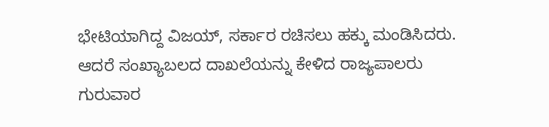ಭೇಟಿಯಾಗಿದ್ದ ವಿಜಯ್, ಸರ್ಕಾರ ರಚಿಸಲು ಹಕ್ಕು ಮಂಡಿಸಿದರು. ಆದರೆ ಸಂಖ್ಯಾಬಲದ ದಾಖಲೆಯನ್ನು ಕೇಳಿದ ರಾಜ್ಯಪಾಲರು ಗುರುವಾರ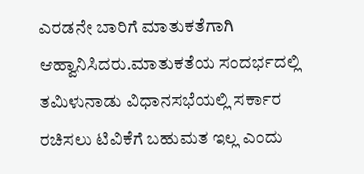ಎರಡನೇ ಬಾರಿಗೆ ಮಾತುಕತೆಗಾಗಿ ಆಹ್ವಾನಿಸಿದರು.ಮಾತುಕತೆಯ ಸಂದರ್ಭದಲ್ಲಿ ತಮಿಳುನಾಡು ವಿಧಾನಸಭೆಯಲ್ಲಿ ಸರ್ಕಾರ ರಚಿಸಲು ಟಿವಿಕೆಗೆ ಬಹುಮತ ಇಲ್ಲ ಎಂದು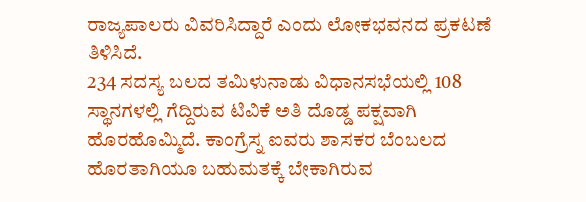ರಾಜ್ಯಪಾಲರು ವಿವರಿಸಿದ್ದಾರೆ ಎಂದು ಲೋಕಭವನದ ಪ್ರಕಟಣೆ ತಿಳಿಸಿದೆ.
234 ಸದಸ್ಯ ಬಲದ ತಮಿಳುನಾಡು ವಿಧಾನಸಭೆಯಲ್ಲಿ 108 ಸ್ಥಾನಗಳಲ್ಲಿ ಗೆದ್ದಿರುವ ಟಿವಿಕೆ ಅತಿ ದೊಡ್ಡ ಪಕ್ಷವಾಗಿ ಹೊರಹೊಮ್ಮಿದೆ. ಕಾಂಗ್ರೆಸ್ನ ಐವರು ಶಾಸಕರ ಬೆಂಬಲದ ಹೊರತಾಗಿಯೂ ಬಹುಮತಕ್ಕೆ ಬೇಕಾಗಿರುವ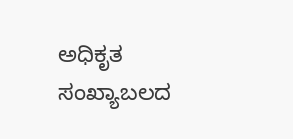ಅಧಿಕೃತ ಸಂಖ್ಯಾಬಲದ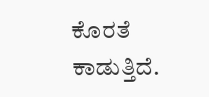ಕೊರತೆ ಕಾಡುತ್ತಿದೆ.